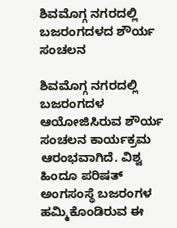ಶಿವಮೊಗ್ಗ ನಗರದಲ್ಲಿ ಬಜರಂಗದಳದ ಶೌರ್ಯ ಸಂಚಲನ

ಶಿವಮೊಗ್ಗ ನಗರದಲ್ಲಿ ಬಜರಂಗದಳ ಆಯೋಜಿಸಿರುವ ಶೌರ್ಯ ಸಂಚಲನ ಕಾರ್ಯಕ್ರಮ ಆರಂಭವಾಗಿದೆ. ವಿಶ್ವ ಹಿಂದೂ ಪರಿಷತ್ ಅಂಗಸಂಸ್ಥೆ ಬಜರಂಗಳ ಹಮ್ಮಿಕೊಂಡಿರುವ ಈ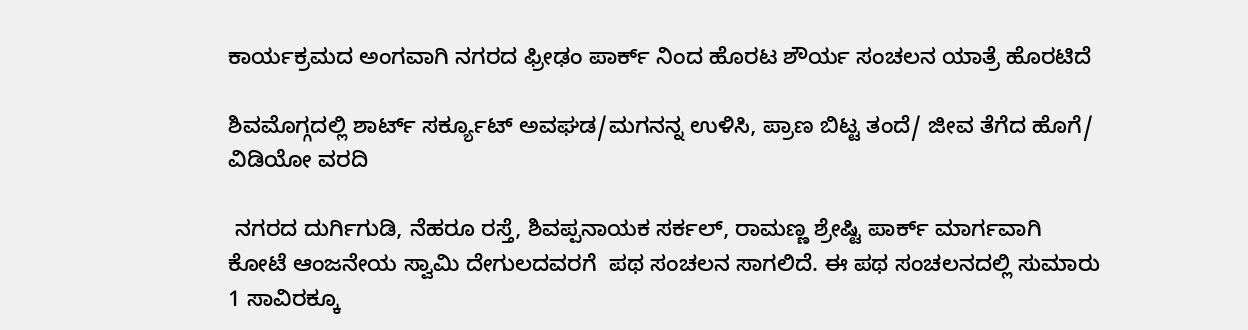ಕಾರ್ಯಕ್ರಮದ ಅಂಗವಾಗಿ ನಗರದ ಫ್ರೀಢಂ ಪಾರ್ಕ್ ನಿಂದ ಹೊರಟ ಶೌರ್ಯ ಸಂಚಲನ ಯಾತ್ರೆ ಹೊರಟಿದೆ

ಶಿವಮೊಗ್ಗದಲ್ಲಿ ಶಾರ್ಟ್ ಸರ್ಕ್ಯೂಟ್ ಅವಘಡ/ಮಗನನ್ನ ಉಳಿಸಿ, ಪ್ರಾಣ ಬಿಟ್ಟ ತಂದೆ/ ಜೀವ ತೆಗೆದ ಹೊಗೆ/ ವಿಡಿಯೋ ವರದಿ

 ನಗರದ ದುರ್ಗಿಗುಡಿ, ನೆಹರೂ ರಸ್ತೆ, ಶಿವಪ್ಪನಾಯಕ ಸರ್ಕಲ್, ರಾಮಣ್ಣ ಶ್ರೇಷ್ಟಿ ಪಾರ್ಕ್ ಮಾರ್ಗವಾಗಿ ಕೋಟೆ ಆಂಜನೇಯ ಸ್ವಾಮಿ ದೇಗುಲದವರಗೆ  ಪಥ ಸಂಚಲನ ಸಾಗಲಿದೆ. ಈ ಪಥ ಸಂಚಲನದಲ್ಲಿ ಸುಮಾರು 1 ಸಾವಿರಕ್ಕೂ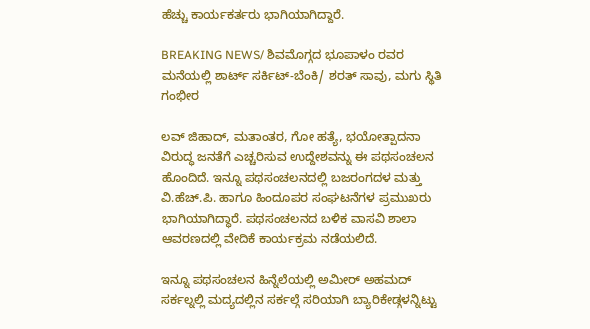ಹೆಚ್ಚು ಕಾರ್ಯಕರ್ತರು ಭಾಗಿಯಾಗಿದ್ದಾರೆ.

BREAKING NEWS/ ಶಿವಮೊಗ್ಗದ ಭೂಪಾಳಂ ರವರ ಮನೆಯಲ್ಲಿ ಶಾರ್ಟ್ ಸರ್ಕಿಟ್-ಬೆಂಕಿ/ ಶರತ್ ಸಾವು, ಮಗು ಸ್ಥಿತಿ ಗಂಭೀರ

ಲವ್ ಜಿಹಾದ್, ಮತಾಂತರ, ಗೋ ಹತ್ಯೆ, ಭಯೋತ್ಪಾದನಾ ವಿರುದ್ಧ ಜನತೆಗೆ ಎಚ್ಚರಿಸುವ ಉದ್ದೇಶವನ್ನು ಈ ಪಥಸಂಚಲನ ಹೊಂದಿದೆ. ಇನ್ನೂ ಪಥಸಂಚಲನದಲ್ಲಿ ಬಜರಂಗದಳ ಮತ್ತು ವಿ.ಹೆಚ್.ಪಿ. ಹಾಗೂ ಹಿಂದೂಪರ ಸಂಘಟನೆಗಳ ಪ್ರಮುಖರು ಭಾಗಿಯಾಗಿದ್ಧಾರೆ. ಪಥಸಂಚಲನದ ಬಳಿಕ ವಾಸವಿ ಶಾಲಾ ಆವರಣದಲ್ಲಿ ವೇದಿಕೆ ಕಾರ್ಯಕ್ರಮ ನಡೆಯಲಿದೆ.

ಇನ್ನೂ ಪಥಸಂಚಲನ ಹಿನ್ನೆಲೆಯಲ್ಲಿ ಅಮೀರ್ ಅಹಮದ್ ಸರ್ಕಲ್ನಲ್ಲಿ ಮದ್ಯದಲ್ಲಿನ ಸರ್ಕಲ್ಗೆ ಸರಿಯಾಗಿ ಬ್ಯಾರಿಕೇಡ್ಗಳನ್ನಿಟ್ಟು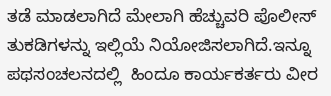ತಡೆ ಮಾಡಲಾಗಿದೆ ಮೇಲಾಗಿ ಹೆಚ್ಚುವರಿ ಪೊಲೀಸ್ ತುಕಡಿಗಳನ್ನು ಇಲ್ಲಿಯೆ ನಿಯೋಜಿಸಲಾಗಿದೆ.ಇನ್ನೂ ಪಥಸಂಚಲನದಲ್ಲಿ  ಹಿಂದೂ ಕಾರ್ಯಕರ್ತರು ವೀರ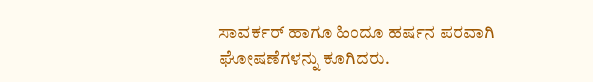ಸಾವರ್ಕರ್ ಹಾಗೂ ಹಿಂದೂ ಹರ್ಷನ ಪರವಾಗಿ ಘೋಷಣೆಗಳನ್ನು ಕೂಗಿದರು.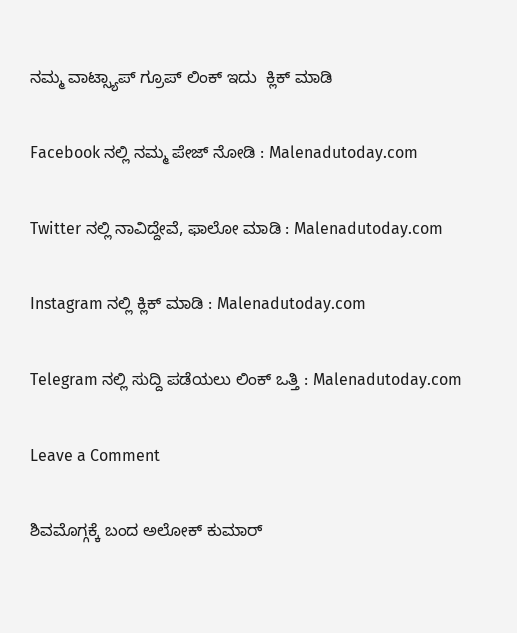ನಮ್ಮ ವಾಟ್ಸ್ಯಾಪ್ ಗ್ರೂಪ್ ಲಿಂಕ್ ಇದು  ಕ್ಲಿಕ್ ಮಾಡಿ

Facebook ನಲ್ಲಿ ನಮ್ಮ ಪೇಜ್ ನೋಡಿ : Malenadutoday.com

Twitter ನಲ್ಲಿ ನಾವಿದ್ದೇವೆ, ಫಾಲೋ ಮಾಡಿ : Malenadutoday.com

Instagram ನಲ್ಲಿ ಕ್ಲಿಕ್ ಮಾಡಿ : Malenadutoday.com

Telegram ನಲ್ಲಿ ಸುದ್ದಿ ಪಡೆಯಲು ಲಿಂಕ್ ಒತ್ತಿ : Malenadutoday.com

Leave a Comment

ಶಿವಮೊಗ್ಗಕ್ಕೆ ಬಂದ ಅಲೋಕ್ ಕುಮಾರ್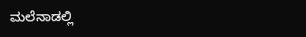ಮಲೆನಾಡಲ್ಲಿ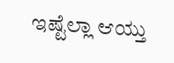ಇಷ್ಟೆಲ್ಲಾ ಆಯ್ತು